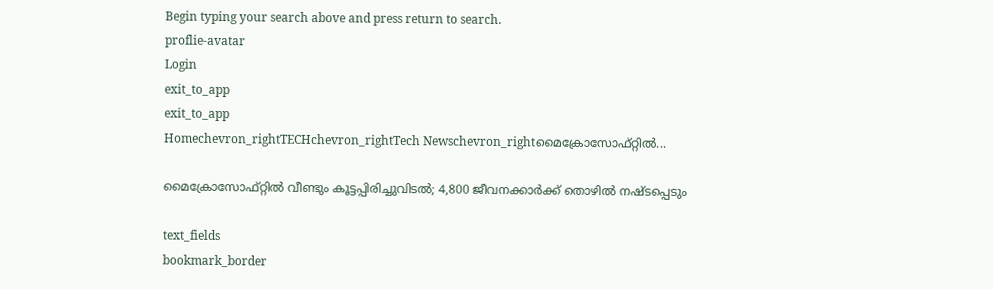Begin typing your search above and press return to search.
proflie-avatar
Login
exit_to_app
exit_to_app
Homechevron_rightTECHchevron_rightTech Newschevron_rightമൈക്രോസോഫ്റ്റിൽ...

മൈക്രോസോഫ്റ്റിൽ വീണ്ടും കൂട്ടപ്പിരിച്ചുവിടൽ; 4,800 ജീവനക്കാർക്ക് തൊഴിൽ നഷ്ടപ്പെടും

text_fields
bookmark_border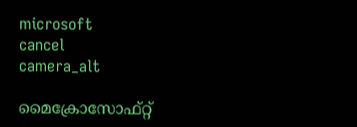microsoft
cancel
camera_alt

മൈക്രോസോഫ്റ്റ്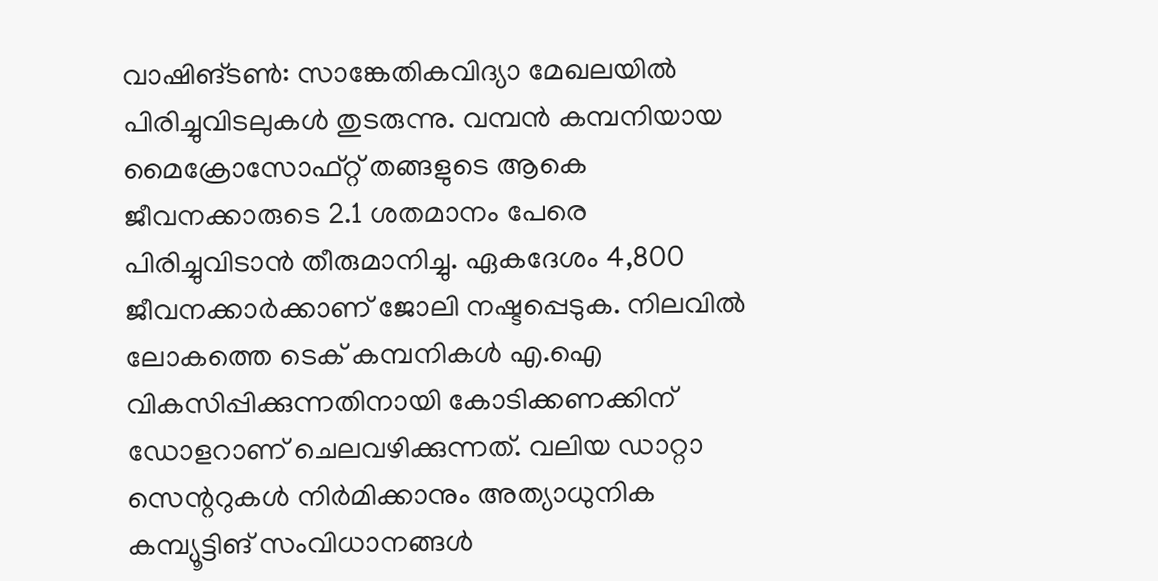വാഷിങ്ടൺ: സാങ്കേതികവിദ്യാ മേഖലയിൽ പിരിച്ചുവിടലുകൾ തുടരുന്നു. വമ്പൻ കമ്പനിയായ മൈക്രോസോഫ്റ്റ് തങ്ങളുടെ ആകെ ജീവനക്കാരുടെ 2.1 ശതമാനം പേരെ പിരിച്ചുവിടാൻ തീരുമാനിച്ചു. ഏകദേശം 4,800 ജീവനക്കാർക്കാണ് ജോലി നഷ്ടപ്പെടുക. നിലവിൽ ലോകത്തെ ടെക് കമ്പനികൾ എ.ഐ വികസിപ്പിക്കുന്നതിനായി കോടിക്കണക്കിന് ഡോളറാണ് ചെലവഴിക്കുന്നത്. വലിയ ഡാറ്റാ സെന്ററുകൾ നിർമിക്കാനും അത്യാധുനിക കമ്പ്യൂട്ടിങ് സംവിധാനങ്ങൾ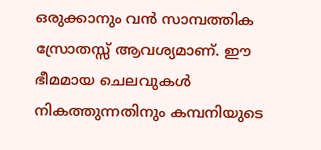ഒരുക്കാനും വൻ സാമ്പത്തിക സ്രോതസ്സ് ആവശ്യമാണ്. ഈ ഭീമമായ ചെലവുകൾ നികത്തുന്നതിനും കമ്പനിയുടെ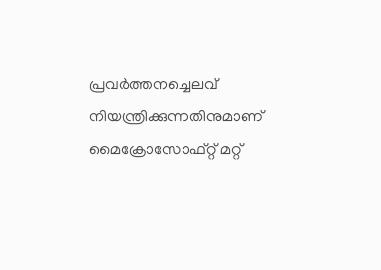പ്രവർത്തനച്ചെലവ് നിയന്ത്രിക്കുന്നതിനുമാണ് മൈക്രോസോഫ്റ്റ് മറ്റ്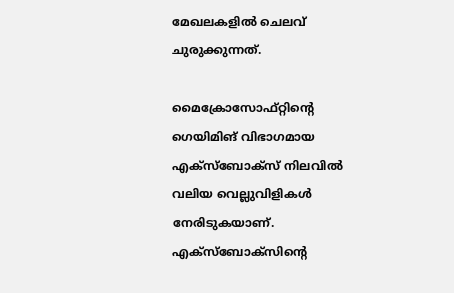മേഖലകളിൽ ചെലവ് ചുരുക്കുന്നത്.

മൈക്രോസോഫ്റ്റിന്റെ ഗെയിമിങ് വിഭാഗമായ എക്‌സ്‌ബോക്‌സ് നിലവിൽ വലിയ വെല്ലുവിളികൾ നേരിടുകയാണ്. എക്‌സ്‌ബോക്‌സിന്റെ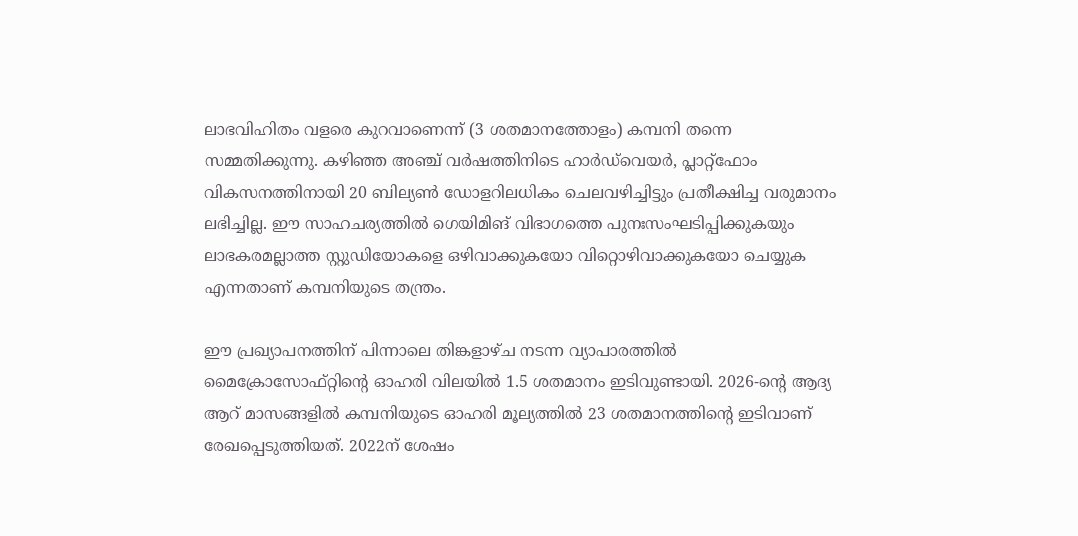ലാഭവിഹിതം വളരെ കുറവാണെന്ന് (3 ശതമാനത്തോളം) കമ്പനി തന്നെ സമ്മതിക്കുന്നു. കഴിഞ്ഞ അഞ്ച് വർഷത്തിനിടെ ഹാർഡ്‌വെയർ, പ്ലാറ്റ്‌ഫോം വികസനത്തിനായി 20 ബില്യൺ ഡോളറിലധികം ചെലവഴിച്ചിട്ടും പ്രതീക്ഷിച്ച വരുമാനം ലഭിച്ചില്ല. ഈ സാഹചര്യത്തിൽ ഗെയിമിങ് വിഭാഗത്തെ പുനഃസംഘടിപ്പിക്കുകയും ലാഭകരമല്ലാത്ത സ്റ്റുഡിയോകളെ ഒഴിവാക്കുകയോ വിറ്റൊഴിവാക്കുകയോ ചെയ്യുക എന്നതാണ് കമ്പനിയുടെ തന്ത്രം.

ഈ പ്രഖ്യാപനത്തിന് പിന്നാലെ തിങ്കളാഴ്ച നടന്ന വ്യാപാരത്തിൽ മൈക്രോസോഫ്റ്റിന്റെ ഓഹരി വിലയിൽ 1.5 ശതമാനം ഇടിവുണ്ടായി. 2026-ന്റെ ആദ്യ ആറ് മാസങ്ങളിൽ കമ്പനിയുടെ ഓഹരി മൂല്യത്തിൽ 23 ശതമാനത്തിന്റെ ഇടിവാണ് രേഖപ്പെടുത്തിയത്. 2022ന് ശേഷം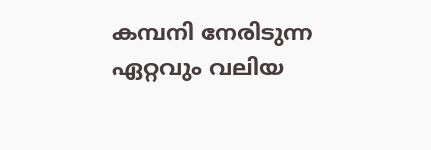കമ്പനി നേരിടുന്ന ഏറ്റവും വലിയ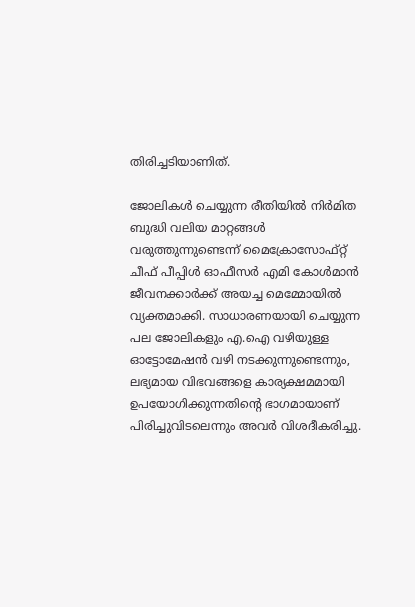തിരിച്ചടിയാണിത്.

ജോലികൾ ചെയ്യുന്ന രീതിയിൽ നിർമിത ബുദ്ധി വലിയ മാറ്റങ്ങൾ വരുത്തുന്നുണ്ടെന്ന് മൈക്രോസോഫ്റ്റ് ചീഫ് പീപ്പിൾ ഓഫീസർ എമി കോൾമാൻ ജീവനക്കാർക്ക് അയച്ച മെമ്മോയിൽ വ്യക്തമാക്കി. സാധാരണയായി ചെയ്യുന്ന പല ജോലികളും എ.ഐ വഴിയുള്ള ഓട്ടോമേഷൻ വഴി നടക്കുന്നുണ്ടെന്നും, ലഭ്യമായ വിഭവങ്ങളെ കാര്യക്ഷമമായി ഉപയോഗിക്കുന്നതിന്റെ ഭാഗമായാണ് പിരിച്ചുവിടലെന്നും അവർ വിശദീകരിച്ചു.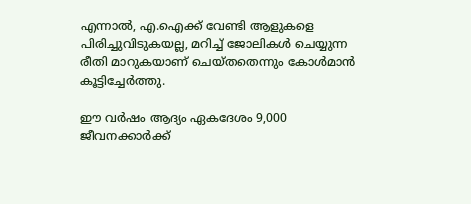എന്നാൽ, എ.ഐക്ക് വേണ്ടി ആളുകളെ പിരിച്ചുവിടുകയല്ല, മറിച്ച് ജോലികൾ ചെയ്യുന്ന രീതി മാറുകയാണ് ചെയ്തതെന്നും കോൾമാൻ കൂട്ടിച്ചേർത്തു.

ഈ വർഷം ആദ്യം ഏകദേശം 9,000 ജീവനക്കാർക്ക്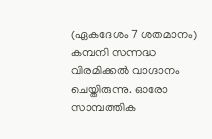(ഏകദേശം 7 ശതമാനം) കമ്പനി സന്നദ്ധ വിരമിക്കൽ വാഗ്ദാനം ചെയ്തിരുന്നു. ഓരോ സാമ്പത്തിക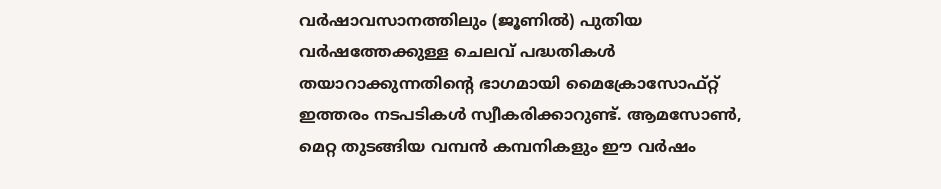വർഷാവസാനത്തിലും (ജൂണിൽ) പുതിയ വർഷത്തേക്കുള്ള ചെലവ് പദ്ധതികൾ തയാറാക്കുന്നതിന്റെ ഭാഗമായി മൈക്രോസോഫ്റ്റ് ഇത്തരം നടപടികൾ സ്വീകരിക്കാറുണ്ട്. ആമസോൺ, മെറ്റ തുടങ്ങിയ വമ്പൻ കമ്പനികളും ഈ വർഷം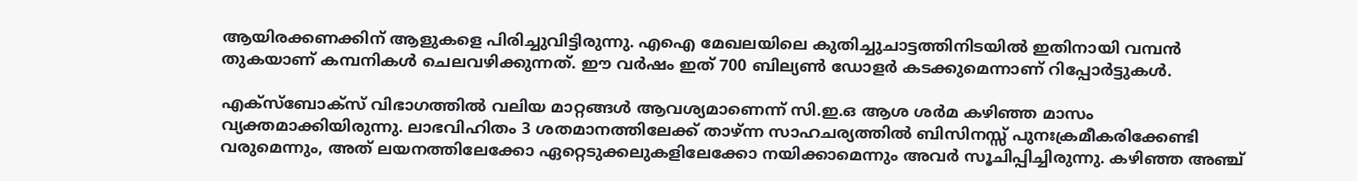ആയിരക്കണക്കിന് ആളുകളെ പിരിച്ചുവിട്ടിരുന്നു. എഐ മേഖലയിലെ കുതിച്ചുചാട്ടത്തിനിടയിൽ ഇതിനായി വമ്പൻ തുകയാണ് കമ്പനികൾ ചെലവഴിക്കുന്നത്. ഈ വർഷം ഇത് 700 ബില്യൺ ഡോളർ കടക്കുമെന്നാണ് റിപ്പോർട്ടുകൾ.

എക്‌സ്‌ബോക്സ് വിഭാഗത്തിൽ വലിയ മാറ്റങ്ങൾ ആവശ്യമാണെന്ന് സി.ഇ.ഒ ആശ ശർമ കഴിഞ്ഞ മാസം വ്യക്തമാക്കിയിരുന്നു. ലാഭവിഹിതം 3 ശതമാനത്തിലേക്ക് താഴ്ന്ന സാഹചര്യത്തിൽ ബിസിനസ്സ് പുനഃക്രമീകരിക്കേണ്ടി വരുമെന്നും, അത് ലയനത്തിലേക്കോ ഏറ്റെടുക്കലുകളിലേക്കോ നയിക്കാമെന്നും അവർ സൂചിപ്പിച്ചിരുന്നു. കഴിഞ്ഞ അഞ്ച്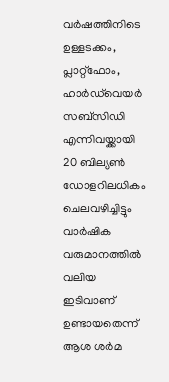വർഷത്തിനിടെ ഉള്ളടക്കം, പ്ലാറ്റ്‌ഫോം, ഹാർഡ്‌വെയർ സബ്‌സിഡി എന്നിവയ്ക്കായി 20 ബില്യൺ ഡോളറിലധികം ചെലവഴിച്ചിട്ടും വാർഷിക വരുമാനത്തിൽ വലിയ ഇടിവാണ് ഉണ്ടായതെന്ന് ആശ ശർമ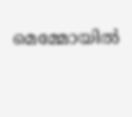മെമ്മോയിൽ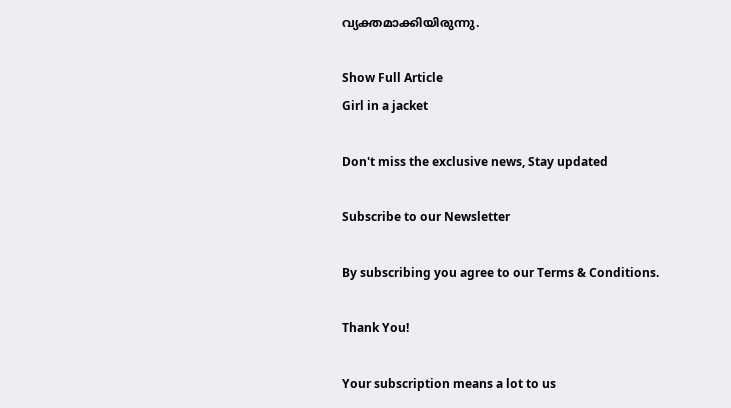വ്യക്തമാക്കിയിരുന്നു.

Show Full Article
Girl in a jacket

Don't miss the exclusive news, Stay updated

Subscribe to our Newsletter

By subscribing you agree to our Terms & Conditions.

Thank You!

Your subscription means a lot to us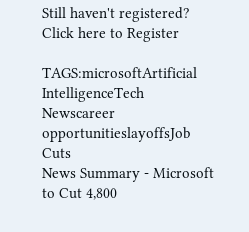Still haven't registered? Click here to Register

TAGS:microsoftArtificial IntelligenceTech Newscareer opportunitieslayoffsJob Cuts
News Summary - Microsoft to Cut 4,800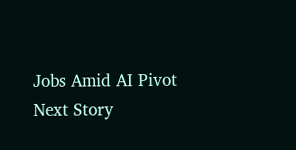Jobs Amid AI Pivot
Next Story